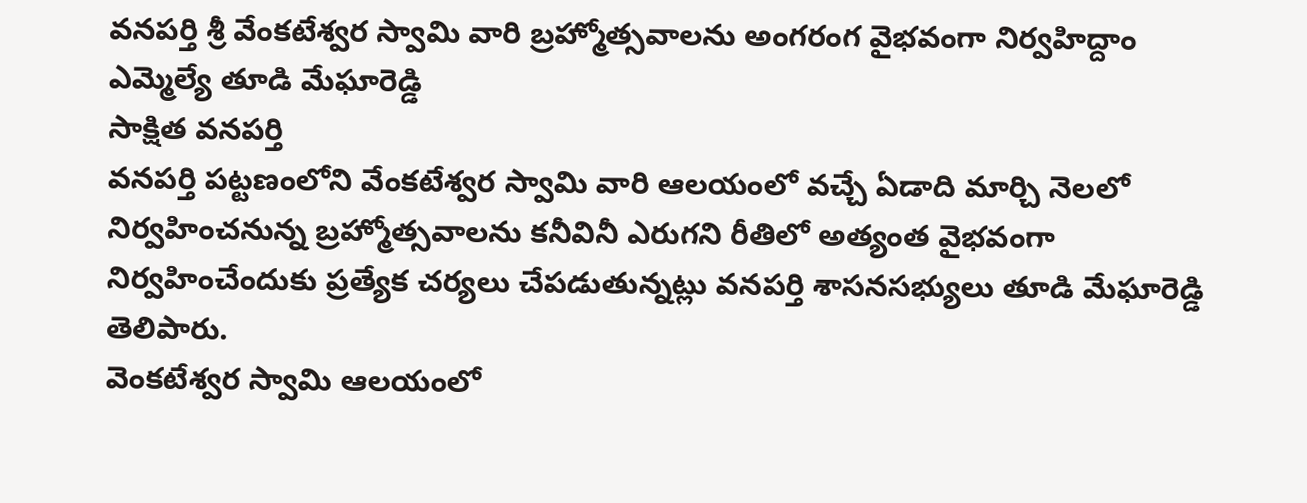వనపర్తి శ్రీ వేంకటేశ్వర స్వామి వారి బ్రహ్మోత్సవాలను అంగరంగ వైభవంగా నిర్వహిద్దాం
ఎమ్మెల్యే తూడి మేఘారెడ్డి
సాక్షిత వనపర్తి
వనపర్తి పట్టణంలోని వేంకటేశ్వర స్వామి వారి ఆలయంలో వచ్చే ఏడాది మార్చి నెలలో నిర్వహించనున్న బ్రహ్మోత్సవాలను కనీవినీ ఎరుగని రీతిలో అత్యంత వైభవంగా నిర్వహించేందుకు ప్రత్యేక చర్యలు చేపడుతున్నట్లు వనపర్తి శాసనసభ్యులు తూడి మేఘారెడ్డి తెలిపారు.
వెంకటేశ్వర స్వామి ఆలయంలో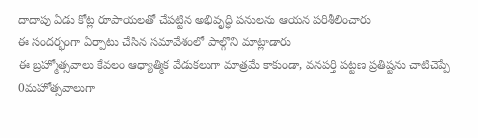దాదాపు ఏడు కోట్ల రూపాయలతో చేపట్టిన అభివృద్ధి పనులను ఆయన పరిశీలించారు
ఈ సందర్భంగా ఏర్పాటు చేసిన సమావేశంలో పాల్గొని మాట్లాడారు
ఈ బ్రహ్మోత్సవాలు కేవలం ఆధ్యాత్మిక వేడుకలుగా మాత్రమే కాకుండా, వనపర్తి పట్టణ ప్రతిష్టను చాటిచెప్పే 0మహోత్సవాలుగా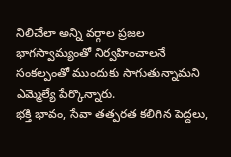నిలిచేలా అన్ని వర్గాల ప్రజల భాగస్వామ్యంతో నిర్వహించాలనే సంకల్పంతో ముందుకు సాగుతున్నామని ఎమ్మెల్యే పేర్కొన్నారు.
భక్తి భావం, సేవా తత్పరత కలిగిన పెద్దలు,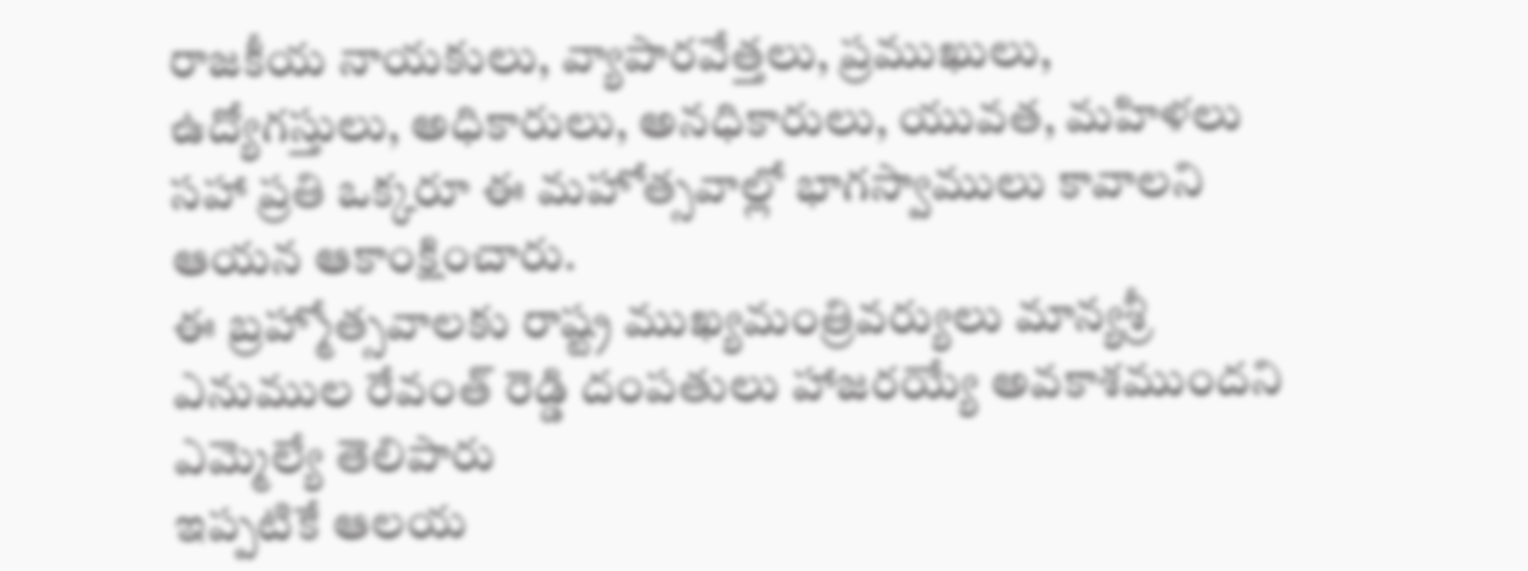రాజకీయ నాయకులు, వ్యాపారవేత్తలు, ప్రముఖులు, ఉద్యోగస్తులు, అధికారులు, అనధికారులు, యువత, మహిళలు సహా ప్రతి ఒక్కరూ ఈ మహోత్సవాల్లో భాగస్వాములు కావాలని ఆయన ఆకాంక్షించారు.
ఈ బ్రహ్మోత్సవాలకు రాష్ట్ర ముఖ్యమంత్రివర్యులు మాన్యశ్రీ ఎనుముల రేవంత్ రెడ్డి దంపతులు హాజరయ్యే అవకాశముందని ఎమ్మెల్యే తెలిపారు
ఇప్పటికే ఆలయ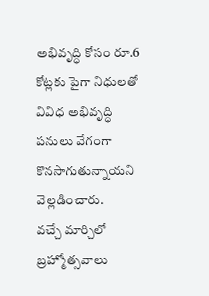అభివృద్ధి కోసం రూ.6 కోట్లకు పైగా నిధులతో వివిధ అభివృద్ధి పనులు వేగంగా కొనసాగుతున్నాయని వెల్లడించారు.
వచ్చే మార్చిలో బ్రహ్మోత్సవాలు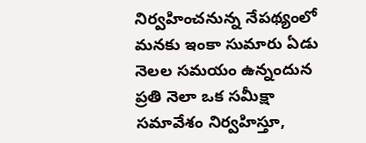నిర్వహించనున్న నేపథ్యంలో మనకు ఇంకా సుమారు ఏడు నెలల సమయం ఉన్నందున ప్రతి నెలా ఒక సమీక్షా సమావేశం నిర్వహిస్తూ,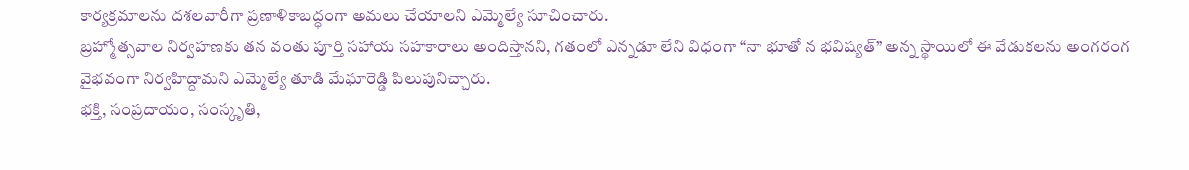కార్యక్రమాలను దశలవారీగా ప్రణాళికాబద్ధంగా అమలు చేయాలని ఎమ్మెల్యే సూచించారు.
బ్రహ్మోత్సవాల నిర్వహణకు తన వంతు పూర్తి సహాయ సహకారాలు అందిస్తానని, గతంలో ఎన్నడూ లేని విధంగా “నా భూతో న భవిష్యత్” అన్న స్థాయిలో ఈ వేడుకలను అంగరంగ వైభవంగా నిర్వహిద్దామని ఎమ్మెల్యే తూడి మేఘారెడ్డి పిలుపునిచ్చారు.
భక్తి, సంప్రదాయం, సంస్కృతి,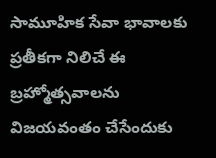సామూహిక సేవా భావాలకు ప్రతీకగా నిలిచే ఈ బ్రహ్మోత్సవాలను విజయవంతం చేసేందుకు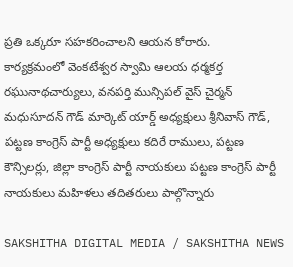ప్రతి ఒక్కరూ సహకరించాలని ఆయన కోరారు.
కార్యక్రమంలో వెంకటేశ్వర స్వామి ఆలయ ధర్మకర్త రఘునాథచార్యులు, వనపర్తి మున్సిపల్ వైస్ చైర్మన్ మధుసూదన్ గౌడ్ మార్కెట్ యార్డ్ అధ్యక్షులు శ్రీనివాస్ గౌడ్, పట్టణ కాంగ్రెస్ పార్టీ అధ్యక్షులు కదిరే రాములు, పట్టణ కౌన్సిలర్లు, జిల్లా కాంగ్రెస్ పార్టీ నాయకులు పట్టణ కాంగ్రెస్ పార్టీ నాయకులు మహిళలు తదితరులు పాల్గొన్నారు

SAKSHITHA DIGITAL MEDIA / SAKSHITHA NEWS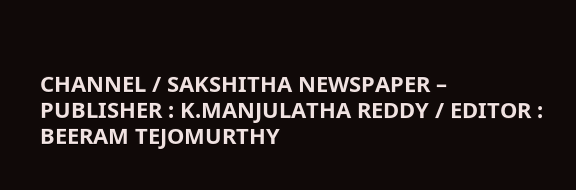CHANNEL / SAKSHITHA NEWSPAPER – PUBLISHER : K.MANJULATHA REDDY / EDITOR : BEERAM TEJOMURTHY